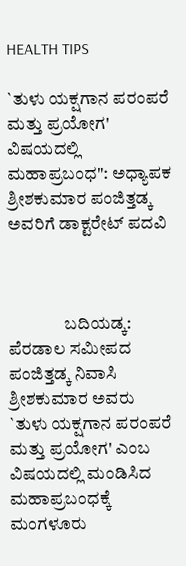HEALTH TIPS

`ತುಳು ಯಕ್ಷಗಾನ ಪರಂಪರೆ ಮತ್ತು ಪ್ರಯೋಗ' ವಿಷಯದಲ್ಲಿ ಮಹಾಪ್ರಬಂಧ": ಅಧ್ಯಾಪಕ ಶ್ರೀಶಕುಮಾರ ಪಂಜಿತ್ತಡ್ಕ ಅವರಿಗೆ ಡಾಕ್ಟರೇಟ್ ಪದವಿ



                ಬದಿಯಡ್ಕ: ಪೆರಡಾಲ ಸಮೀಪದ ಪಂಜಿತ್ತಡ್ಕ ನಿವಾಸಿ ಶ್ರೀಶಕುಮಾರ ಅವರು `ತುಳು ಯಕ್ಷಗಾನ ಪರಂಪರೆ ಮತ್ತು ಪ್ರಯೋಗ' ಎಂಬ ವಿಷಯದಲ್ಲಿ ಮಂಡಿಸಿದ ಮಹಾಪ್ರಬಂಧಕ್ಕೆ ಮಂಗಳೂರು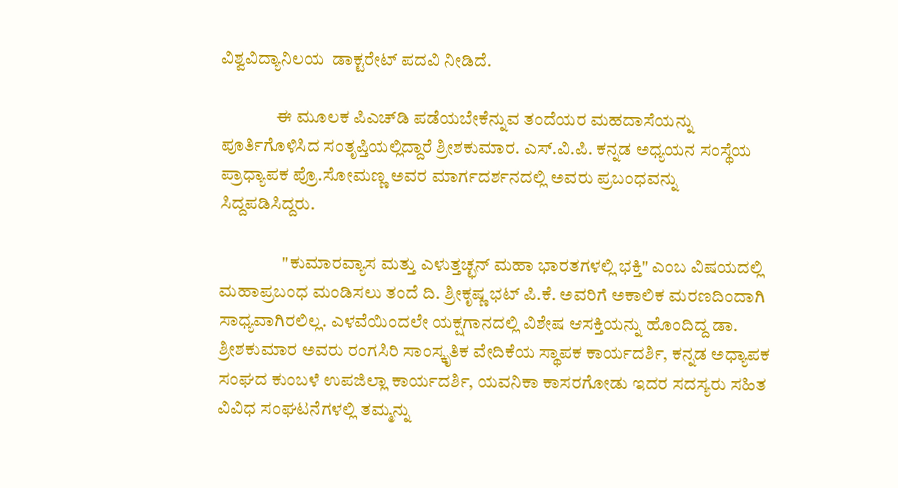ವಿಶ್ವವಿದ್ಯಾನಿಲಯ  ಡಾಕ್ಟರೇಟ್ ಪದವಿ ನೀಡಿದೆ.

                ಈ ಮೂಲಕ ಪಿಎಚ್‍ಡಿ ಪಡೆಯಬೇಕೆನ್ನುವ ತಂದೆಯರ ಮಹದಾಸೆಯನ್ನು ಪೂರ್ತಿಗೊಳಿಸಿದ ಸಂತೃಪ್ತಿಯಲ್ಲಿದ್ದಾರೆ ಶ್ರೀಶಕುಮಾರ. ಎಸ್.ವಿ.ಪಿ. ಕನ್ನಡ ಅಧ್ಯಯನ ಸಂಸ್ಥೆಯ ಪ್ರಾಧ್ಯಾಪಕ ಪ್ರೊ.ಸೋಮಣ್ಣ ಅವರ ಮಾರ್ಗದರ್ಶನದಲ್ಲಿ ಅವರು ಪ್ರಬಂಧವನ್ನು ಸಿದ್ದಪಡಿಸಿದ್ದರು.

                  "ಕುಮಾರವ್ಯಾಸ ಮತ್ತು ಎಳುತ್ತಚ್ಛನ್ ಮಹಾ ಭಾರತಗಳಲ್ಲಿ ಭಕ್ತಿ" ಎಂಬ ವಿಷಯದಲ್ಲಿ ಮಹಾಪ್ರಬಂಧ ಮಂಡಿಸಲು ತಂದೆ ದಿ. ಶ್ರೀಕೃಷ್ಣ ಭಟ್ ಪಿ.ಕೆ. ಅವರಿಗೆ ಅಕಾಲಿಕ ಮರಣದಿಂದಾಗಿ ಸಾಧ್ಯವಾಗಿರಲಿಲ್ಲ. ಎಳವೆಯಿಂದಲೇ ಯಕ್ಷಗಾನದಲ್ಲಿ ವಿಶೇಷ ಆಸಕ್ತಿಯನ್ನು ಹೊಂದಿದ್ದ ಡಾ. ಶ್ರೀಶಕುಮಾರ ಅವರು ರಂಗಸಿರಿ ಸಾಂಸ್ಕೃತಿಕ ವೇದಿಕೆಯ ಸ್ಥಾಪಕ ಕಾರ್ಯದರ್ಶಿ, ಕನ್ನಡ ಅಧ್ಯಾಪಕ ಸಂಘದ ಕುಂಬಳೆ ಉಪಜಿಲ್ಲಾ ಕಾರ್ಯದರ್ಶಿ, ಯವನಿಕಾ ಕಾಸರಗೋಡು ಇದರ ಸದಸ್ಯರು ಸಹಿತ ವಿವಿಧ ಸಂಘಟನೆಗಳಲ್ಲಿ ತಮ್ಮನ್ನು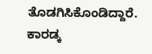ತೊಡಗಿಸಿಕೊಂಡಿದ್ದಾರೆ. ಕಾರಡ್ಕ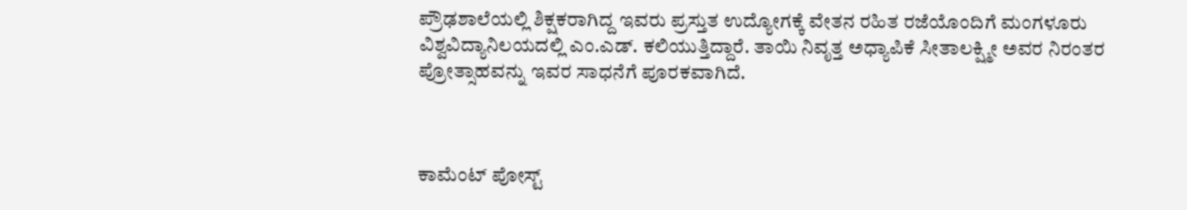ಪ್ರೌಢಶಾಲೆಯಲ್ಲಿ ಶಿಕ್ಷಕರಾಗಿದ್ದ ಇವರು ಪ್ರಸ್ತುತ ಉದ್ಯೋಗಕ್ಕೆ ವೇತನ ರಹಿತ ರಜೆಯೊಂದಿಗೆ ಮಂಗಳೂರು ವಿಶ್ವವಿದ್ಯಾನಿಲಯದಲ್ಲಿ ಎಂ.ಎಡ್. ಕಲಿಯುತ್ತಿದ್ದಾರೆ. ತಾಯಿ ನಿವೃತ್ತ ಅಧ್ಯಾಪಿಕೆ ಸೀತಾಲಕ್ಷ್ಮೀ ಅವರ ನಿರಂತರ ಪ್ರೋತ್ಸಾಹವನ್ನು ಇವರ ಸಾಧನೆಗೆ ಪೂರಕವಾಗಿದೆ.



ಕಾಮೆಂಟ್‌‌ ಪೋಸ್ಟ್‌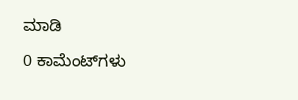ಮಾಡಿ

0 ಕಾಮೆಂಟ್‌ಗಳು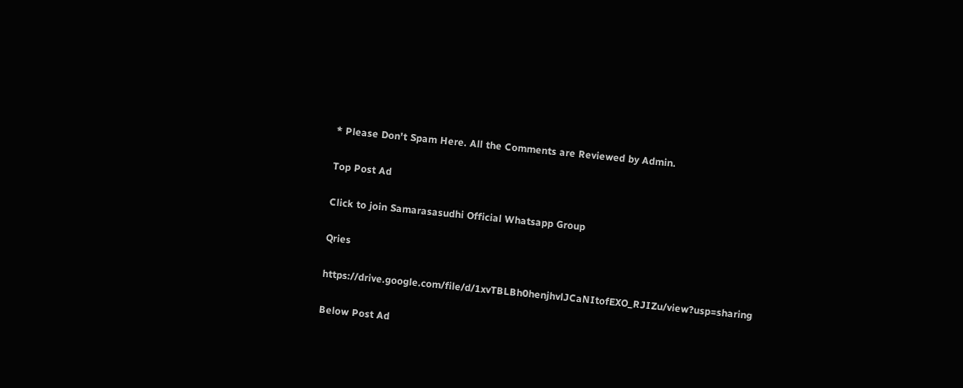* Please Don't Spam Here. All the Comments are Reviewed by Admin.

Top Post Ad

Click to join Samarasasudhi Official Whatsapp Group

Qries

https://drive.google.com/file/d/1xvTBLBh0henjhvlJCaNItofEXO_RJIZu/view?usp=sharing

Below Post Ad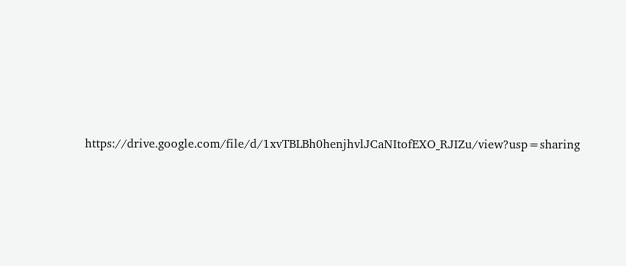https://drive.google.com/file/d/1xvTBLBh0henjhvlJCaNItofEXO_RJIZu/view?usp=sharing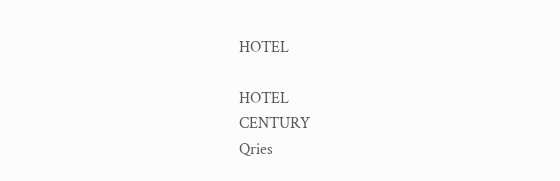HOTEL

HOTEL
CENTURY
Qries